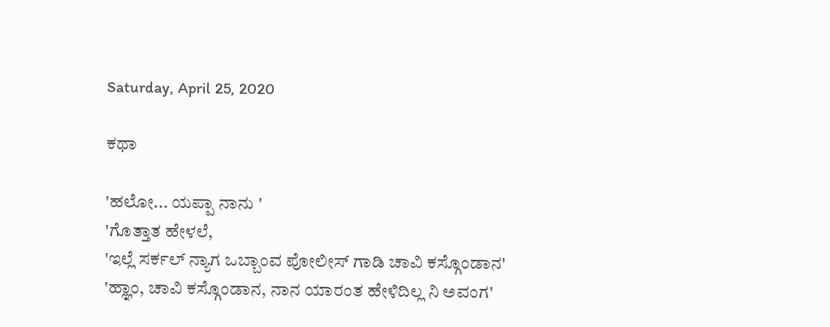Saturday, April 25, 2020

ಕಥಾ

'ಹಲೋ... ಯಪ್ಪಾ ನಾನು '
'ಗೊತ್ತಾತ ಹೇಳಲೆ,
'ಇಲ್ಲೆ ಸರ್ಕಲ್ ನ್ಯಾಗ ಒಬ್ಬಾಂವ ಪೋಲೀಸ್ ಗಾಡಿ ಚಾವಿ ಕಸ್ಗೊಂಡಾನ'
'ಹ್ಞಾಂ, ಚಾವಿ ಕಸ್ಗೊಂಡಾನ, ನಾನ ಯಾರಂತ ಹೇಳಿದಿಲ್ಲ ನಿ ಅವಂಗ'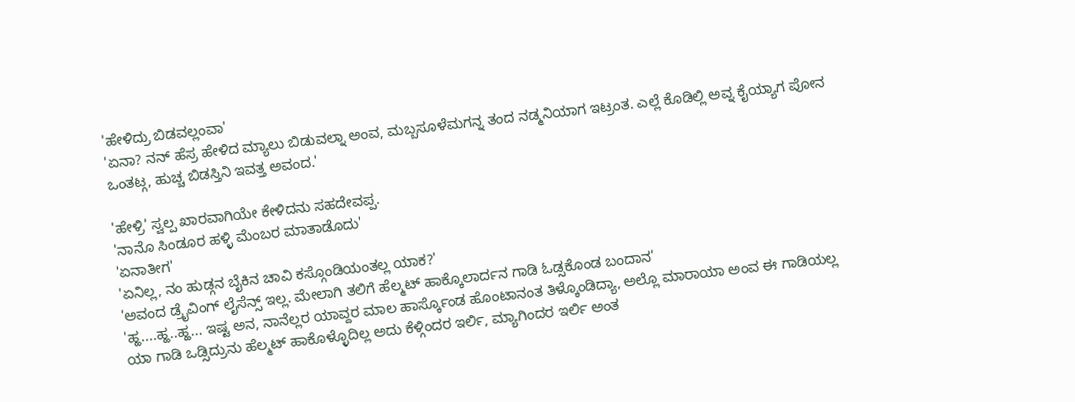'ಹೇಳಿದ್ರು ಬಿಡವಲ್ಲಂವಾ'
'ಏನಾ? ನನ್ ಹೆಸ್ರ ಹೇಳಿದ ಮ್ಯಾಲು ಬಿಡುವಲ್ನಾ ಅಂವ, ಮಬ್ಬಸೂಳೆಮಗನ್ನ ತಂದ ನಡ್ಮನಿಯಾಗ ಇಟ್ರಂತ. ಎಲ್ಲೆ ಕೊಡಿಲ್ಲಿ ಅವ್ನ ಕೈಯ್ಯಾಗ ಪೋನ ಒಂತಟ್ಗ, ಹುಚ್ಚ ಬಿಡಸ್ತಿನಿ ಇವತ್ತ ಅವಂದ.'

'ಹೇಳ್ರಿ' ಸ್ವಲ್ಪ ಖಾರವಾಗಿಯೇ ಕೇಳಿದನು ಸಹದೇವಪ್ಪ.
'ನಾನೊ ಸಿಂಡೂರ ಹಳ್ಳಿ ಮೆಂಬರ ಮಾತಾಡೊದು'
'ಏನಾತೀಗ'
'ಏನಿಲ್ಲ, ನಂ ಹುಡ್ಗನ ಬೈಕಿನ ಚಾವಿ ಕಸ್ಗೊಂಡಿಯಂತಲ್ಲ ಯಾಕ?'
'ಅವಂದ ಡ್ರೈವಿಂಗ್ ಲೈಸೆನ್ಸ್ ಇಲ್ಲ. ಮೇಲಾಗಿ ತಲಿಗೆ ಹೆಲ್ಮಟ್ ಹಾಕ್ಕೊಲಾರ್ದನ ಗಾಡಿ ಓಡ್ಸಕೊಂಡ ಬಂದಾನ'
'ಹ್ಹ....ಹ್ಹ..ಹ್ಹ... ಇಷ್ಟ ಅನ, ನಾನೆಲ್ಲರ ಯಾವ್ದರ ಮಾಲ ಹಾರ್ಸ್ಕೊಂಡ ಹೊಂಟಾನಂತ ತಿಳ್ಕೊಂಡಿದ್ಯಾ, ಅಲ್ಲೊ ಮಾರಾಯಾ ಅಂವ ಈ ಗಾಡಿಯಲ್ಲ ಯಾ ಗಾಡಿ ಒಡ್ಸಿದ್ರುನು ಹೆಲ್ಮಟ್ ಹಾಕೊಳ್ಳೊದಿಲ್ಲ ಅದು ಕೆಳ್ಗಿಂದರ ಇರ್ಲಿ, ಮ್ಯಾಗಿಂದರ ಇರ್ಲಿ ಅಂತ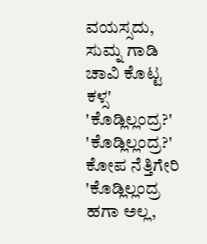ವಯಸ್ಸದು, ಸುಮ್ನ ಗಾಡಿ ಚಾವಿ ಕೊಟ್ಟ ಕಳ್ಸ'
'ಕೊಡ್ಲಿಲ್ಲಂದ್ರ?'
'ಕೊಡ್ಲಿಲ್ಲಂದ್ರ?' ಕೋಪ ನೆತ್ತಿಗೇರಿ 'ಕೊಡ್ಲಿಲ್ಲಂದ್ರ ಹಗಾ ಅಲ್ಲ,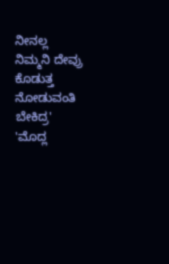ನೀನಲ್ಲ ನಿಮ್ಮನಿ ದೇವ್ರು ಕೊಡುತ್ತ ನೋಡುವಂತಿ ಬೇಕಿದ್ರ'
'ಮೊದ್ಲ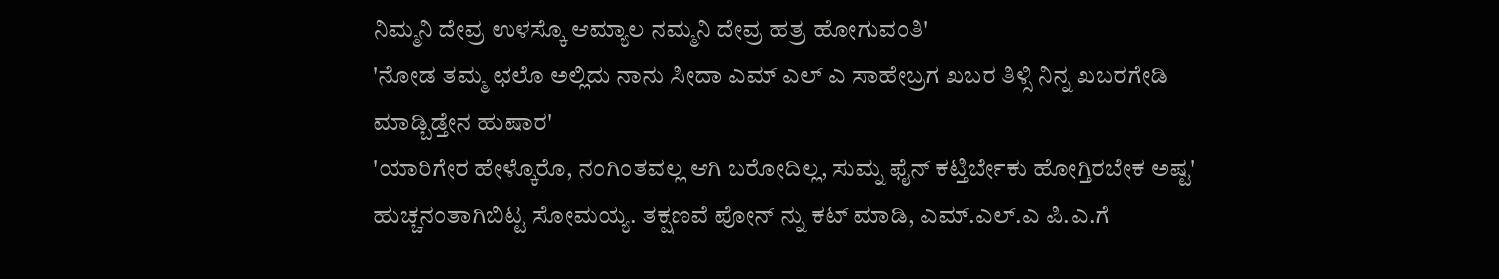ನಿಮ್ಮನಿ ದೇವ್ರ ಉಳಸ್ಕೊ ಆಮ್ಯಾಲ ನಮ್ಮನಿ ದೇವ್ರ ಹತ್ರ ಹೋಗುವಂತಿ'
'ನೋಡ ತಮ್ಮ ಛಲೊ ಅಲ್ಲಿದು ನಾನು ಸೀದಾ ಎಮ್ ಎಲ್ ಎ ಸಾಹೇಬ್ರಗ ಖಬರ ತಿಳ್ಸಿ ನಿನ್ನ ಖಬರಗೇಡಿ ಮಾಡ್ಬಿಡ್ತೇನ ಹುಷಾರ'
'ಯಾರಿಗೇರ ಹೇಳ್ಕೊರೊ, ನಂಗಿಂತವಲ್ಲ ಆಗಿ ಬರೋದಿಲ್ಲ, ಸುಮ್ನ ಫೈನ್ ಕಟ್ತಿರ್ಬೇಕು ಹೋಗ್ತಿರಬೇಕ ಅಷ್ಟ'
ಹುಚ್ಚನಂತಾಗಿಬಿಟ್ಟ ಸೋಮಯ್ಯ. ತಕ್ಷಣವೆ ಪೋನ್ ನ್ನು ಕಟ್ ಮಾಡಿ, ಎಮ್.ಎಲ್.ಎ ಪಿ.ಎ.ಗೆ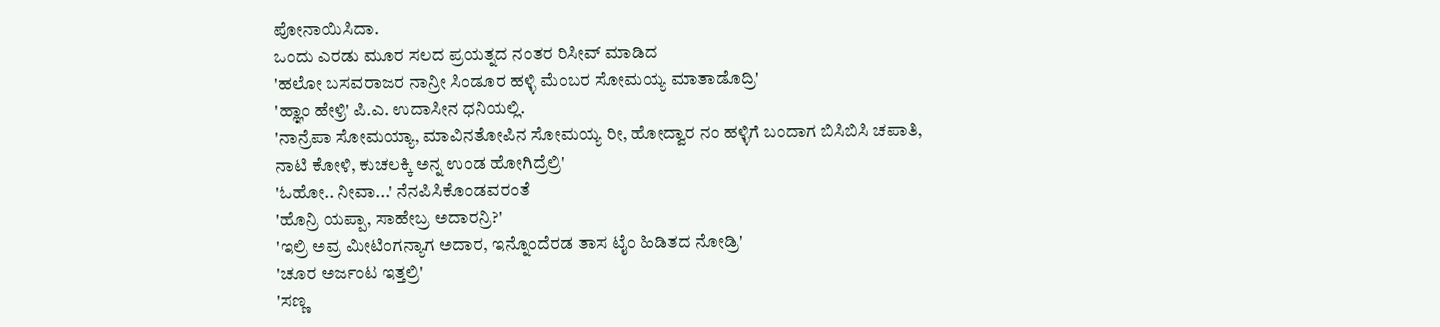ಪೋನಾಯಿಸಿದಾ.
ಒಂದು ಎರಡು ಮೂರ ಸಲದ ಪ್ರಯತ್ನದ ನಂತರ ರಿಸೀವ್ ಮಾಡಿದ
'ಹಲೋ ಬಸವರಾಜರ ನಾನ್ರೀ ಸಿಂಡೂರ ಹಳ್ಳಿ ಮೆಂಬರ ಸೋಮಯ್ಯ ಮಾತಾಡೊದ್ರಿ'
'ಹ್ಞಾಂ ಹೇಳ್ರಿ' ಪಿ.ಎ‌. ಉದಾಸೀನ ಧನಿಯಲ್ಲಿ.
'ನಾನ್ರೆಪಾ ಸೋಮಯ್ಯಾ, ಮಾವಿನತೋಪಿನ ಸೋಮಯ್ಯ ರೀ, ಹೋದ್ವಾರ ನಂ ಹಳ್ಳಿಗೆ ಬಂದಾಗ ಬಿಸಿಬಿಸಿ ಚಪಾತಿ, ನಾಟಿ ಕೋಳಿ, ಕುಚಲಕ್ಕಿ ಅನ್ನ ಉಂಡ ಹೋಗಿದ್ರೆಲ್ರಿ'
'ಓಹೋ.. ನೀವಾ...' ನೆನಪಿಸಿಕೊಂಡವರಂತೆ
'ಹೊನ್ರಿ ಯಪ್ಪಾ, ಸಾಹೇಬ್ರ ಅದಾರನ್ರಿ?'
'ಇಲ್ರಿ ಅವ್ರ ಮೀಟಿಂಗನ್ಯಾಗ ಅದಾರ, ಇನ್ನೊಂದೆರಡ ತಾಸ ಟೈಂ ಹಿಡಿತದ ನೋಡ್ರಿ'
'ಚೂರ ಅರ್ಜಂಟ ಇತ್ತಲ್ರಿ'
'ಸಣ್ಣ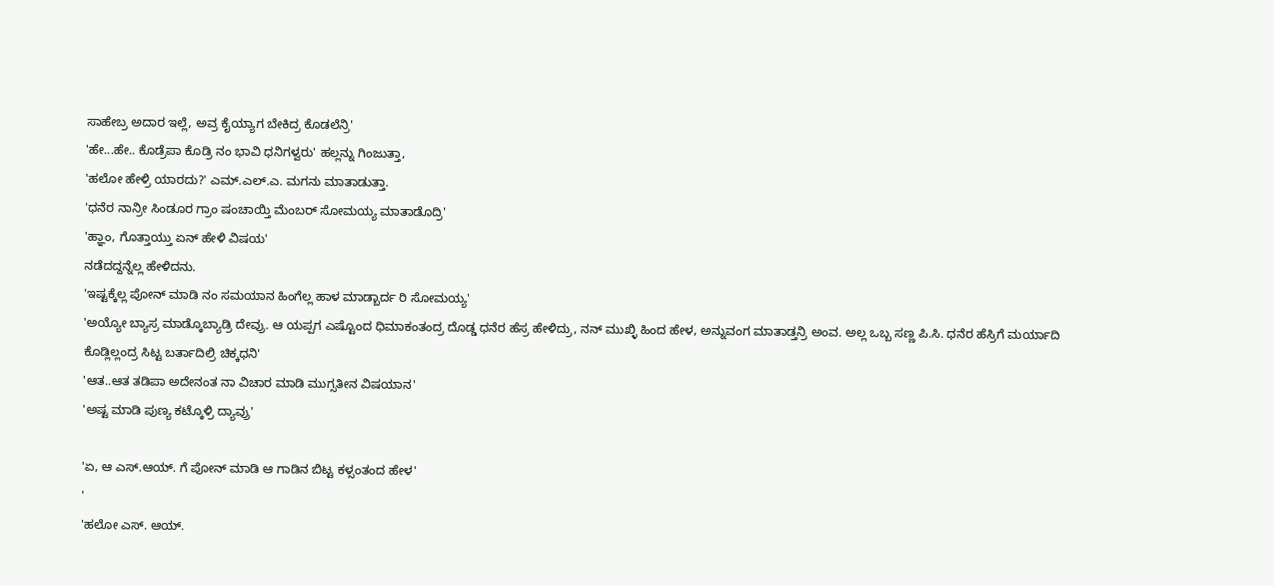ಸಾಹೇಬ್ರ ಅದಾರ ಇಲ್ಲೆ, ಅವ್ರ ಕೈಯ್ಯಾಗ ಬೇಕಿದ್ರ ಕೊಡಲೆನ್ರಿ'
'ಹೇ...ಹೇ.. ಕೊಡ್ರೆಪಾ ಕೊಡ್ರಿ ನಂ ಭಾವಿ ಧನಿಗಳ್ವರು' ಹಲ್ಲನ್ನು ಗಿಂಜುತ್ತಾ,
'ಹಲೋ ಹೇಳ್ರಿ ಯಾರದು?' ಎಮ್.ಎಲ್.ಎ. ಮಗನು ಮಾತಾಡುತ್ತಾ.
'ಧನೆರ ನಾನ್ರೀ ಸಿಂಡೂರ ಗ್ರಾಂ ಷಂಚಾಯ್ತಿ ಮೆಂಬರ್ ಸೋಮಯ್ಯ ಮಾತಾಡೊದ್ರಿ'
'ಹ್ಞಾಂ, ಗೊತ್ತಾಯ್ತು ಏನ್ ಹೇಳಿ ವಿಷಯ'
ನಡೆದದ್ದನ್ನೆಲ್ಲ ಹೇಳಿದನು.
'ಇಷ್ಟಕ್ಕೆಲ್ಲ ಪೋನ್ ಮಾಡಿ ನಂ ಸಮಯಾನ ಹಿಂಗೆಲ್ಲ ಹಾಳ ಮಾಡ್ಬಾರ್ದ ರಿ ಸೋಮಯ್ಯ'
'ಅಯ್ಯೋ ಬ್ಯಾಸ್ರ ಮಾಡ್ಕೊಬ್ಯಾಡ್ರಿ ದೇವ್ರು. ಆ ಯಪ್ಪಗ ಎಷ್ಟೊಂದ ಧಿಮಾಕಂತಂದ್ರ ದೊಡ್ಡ ಧನೆರ ಹೆಸ್ರ ಹೇಳಿದ್ರು, ನನ್ ಮುಖ್ಳಿ ಹಿಂದ ಹೇಳ, ಅನ್ನುವಂಗ ಮಾತಾಡ್ತನ್ರಿ ಅಂವ. ಅಲ್ಲ ಒಬ್ಬ ಸಣ್ಣ ಪಿ.ಸಿ. ಧನೆರ ಹೆಸ್ರಿಗೆ ಮರ್ಯಾದಿ ಕೊಡ್ಲಿಲ್ಲಂದ್ರ ಸಿಟ್ಟ ಬರ್ತಾದಿಲ್ರಿ ಚಿಕ್ಕಧನಿ'
'ಆತ..ಆತ ತಡಿಪಾ ಅದೇನಂತ ನಾ ವಿಚಾರ ಮಾಡಿ ಮುಗ್ಸತೀನ ವಿಷಯಾನ'
'ಅಷ್ಟ ಮಾಡಿ ಪುಣ್ಯ ಕಟ್ಕೊಳ್ರಿ ದ್ಯಾವ್ರು'

'ಏ, ಆ ಎಸ್.ಆಯ್. ಗೆ ಪೋನ್ ಮಾಡಿ ಆ ಗಾಡಿನ ಬಿಟ್ಟ ಕಳ್ಸಂತಂದ ಹೇಳ'
'
'ಹಲೋ ಎಸ್. ಆಯ್.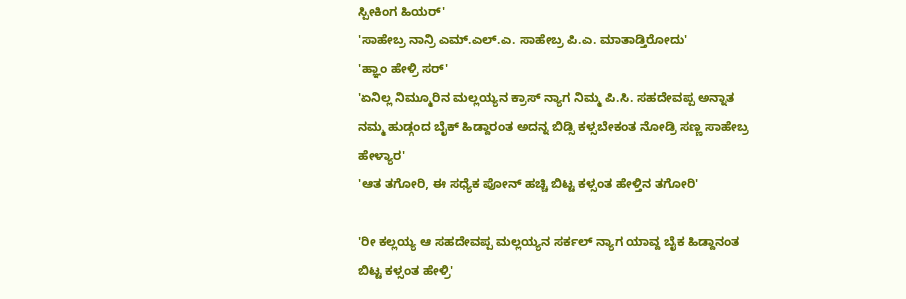ಸ್ಪೀಕಿಂಗ ಹಿಯರ್'
'ಸಾಹೇಬ್ರ ನಾನ್ರಿ ಎಮ್.ಎಲ್.ಎ. ಸಾಹೇಬ್ರ ಪಿ.ಎ. ಮಾತಾಡ್ತಿರೋದು'
'ಹ್ಞಾಂ ಹೇಳ್ರಿ ಸರ್'
'ಏನಿಲ್ಲ ನಿಮ್ಮೂರಿನ ಮಲ್ಲಯ್ಯನ ಕ್ರಾಸ್ ನ್ಯಾಗ ನಿಮ್ಮ ಪಿ.ಸಿ. ಸಹದೇವಪ್ಪ ಅನ್ನಾತ ನಮ್ಮ‌ ಹುಡ್ಗಂದ ಬೈಕ್ ಹಿಡ್ದಾರಂತ ಅದನ್ನ ಬಿಡ್ಸಿ ಕಳ್ಸಬೇಕಂತ ನೋಡ್ರಿ ಸಣ್ಣ ಸಾಹೇಬ್ರ ಹೇಳ್ಯಾರ'
'ಆತ ತಗೋರಿ, ಈ ಸಧ್ಯೆಕ ಪೋನ್ ಹಚ್ಚಿ ಬಿಟ್ಟ ಕಳ್ಸಂತ ಹೇಳ್ತಿನ ತಗೋರಿ'

'ರೀ ಕಲ್ಲಯ್ಯ ಆ ಸಹದೇವಪ್ಪ ಮಲ್ಲಯ್ಯನ ಸರ್ಕಲ್ ನ್ಯಾಗ ಯಾವ್ದ ಬೈಕ ಹಿಡ್ದಾನಂತ ಬಿಟ್ಟ ಕಳ್ಸಂತ ಹೇಳ್ರಿ'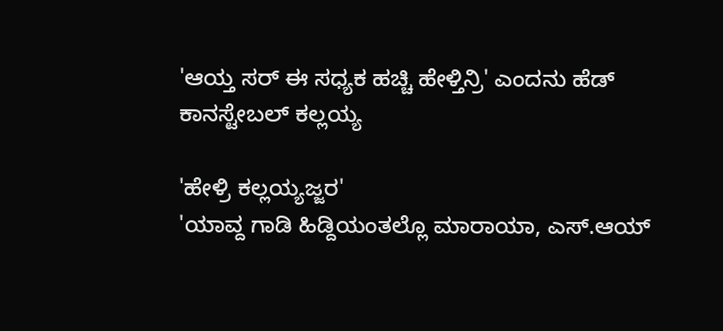'ಆಯ್ತ ಸರ್ ಈ ಸಧ್ಯಕ ಹಚ್ಚಿ ಹೇಳ್ತಿನ್ರಿ' ಎಂದನು ಹೆಡ್ ಕಾನಸ್ಟೇಬಲ್ ಕಲ್ಲಯ್ಯ

'ಹೇಳ್ರಿ ಕಲ್ಲಯ್ಯಜ್ಜರ'
'ಯಾವ್ದ ಗಾಡಿ ಹಿಡ್ದಿಯಂತಲ್ಲೊ ಮಾರಾಯಾ, ಎಸ್.ಆಯ್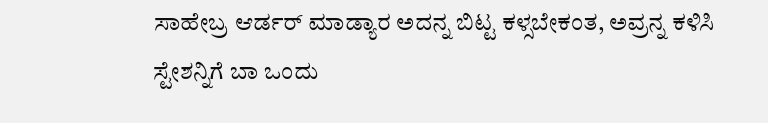ಸಾಹೇಬ್ರ ಆರ್ಡರ್ ಮಾಡ್ಯಾರ ಅದನ್ನ ಬಿಟ್ಟ ಕಳ್ಸಬೇಕಂತ, ಅವ್ರನ್ನ ಕಳಿಸಿ ಸ್ಟೇಶನ್ನಿಗೆ ಬಾ ಒಂದು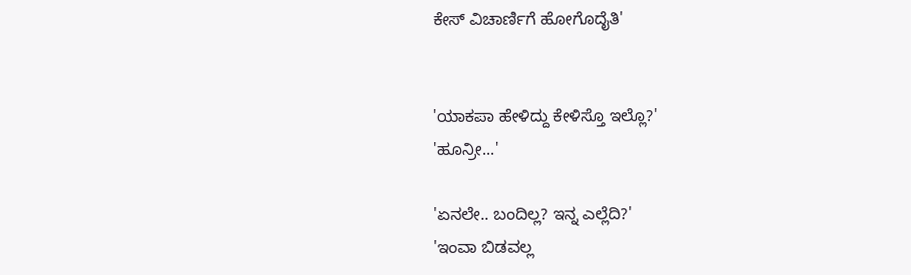ಕೇಸ್ ವಿಚಾರ್ಣಿಗೆ ಹೋಗೊದೈತಿ'


'ಯಾಕಪಾ ಹೇಳಿದ್ದು ಕೇಳಿಸ್ತೊ‌ ಇಲ್ಲೊ?'
'ಹೂನ್ರೀ...'

'ಏನಲೇ.. ಬಂದಿಲ್ಲ? ಇನ್ನ ಎಲ್ಲೆದಿ?'
'ಇಂವಾ ಬಿಡವಲ್ಲ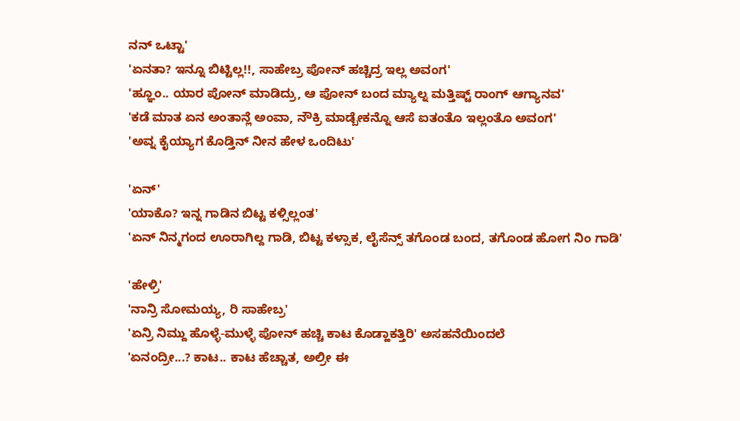ನನ್ ಒಟ್ಟಾ'
'ಏನತಾ? ಇನ್ನೂ ಬಿಟ್ಟಿಲ್ಲ!!, ಸಾಹೇಬ್ರ ಪೋನ್ ಹಚ್ಚಿದ್ರ ಇಲ್ಲ ಅವಂಗ'
'ಹ್ಞೂಂ.. ಯಾರ ಪೋನ್ ಮಾಡಿದ್ರು, ಆ ಪೋನ್ ಬಂದ ಮ್ಯಾಲ್ನ ಮತ್ತಿಷ್ಟ್ ರಾಂಗ್ ಆಗ್ಯಾನವ'
'ಕಡೆ ಮಾತ ಏನ ಅಂತಾನ್ಲೆ ಅಂವಾ, ನೌಕ್ರಿ ಮಾಡ್ಬೇಕನ್ನೊ ಆಸೆ ಐತಂತೊ ಇಲ್ಲಂತೊ ಅವಂಗ'
'ಅವ್ನ ಕೈಯ್ಯಾಗ ಕೊಡ್ತಿನ್ ನೀನ ಹೇಳ ಒಂದಿಟು'

'ಏನ್'
'ಯಾಕೊ? ಇನ್ನ ಗಾಡಿನ ಬಿಟ್ಟ ಕಳ್ಸಿಲ್ಲಂತ'
'ಏನ್ ನಿನ್ಮಗಂದ ಊರಾಗಿಲ್ದ ಗಾಡಿ, ಬಿಟ್ಟ ಕಳ್ಸಾಕ, ಲೈಸೆನ್ಸ್ ತಗೊಂಡ ಬಂದ, ತಗೊಂಡ ಹೋಗ ನಿಂ ಗಾಡಿ'

'ಹೇಳ್ರಿ'
'ನಾನ್ರಿ ಸೋಮಯ್ಯ, ರಿ ಸಾಹೇಬ್ರ'
'ಏನ್ರಿ ನಿಮ್ದು ಹೊಳ್ಳೆ-ಮುಳ್ಳೆ ಪೋನ್ ಹಚ್ಚಿ ಕಾಟ ಕೊಡ್ಹಾಕತ್ತಿರಿ' ಅಸಹನೆಯಿಂದಲೆ
'ಏನಂದ್ರೀ...? ಕಾಟ.. ಕಾಟ ಹೆಚ್ಚಾತ, ಅಲ್ರೀ ಈ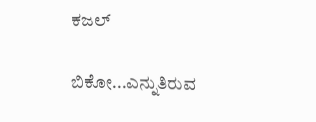ಕಜಲ್

ಬಿಕೋ...ಎನ್ನುತಿರುವ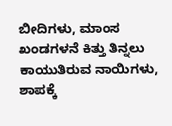ಬೀದಿಗಳು, ಮಾಂಸ ಖಂಡಗಳನೆ ಕಿತ್ತು ತಿನ್ನಲು ಕಾಯುತಿರುವ ನಾಯಿಗಳು,
ಶಾಪಕ್ಕೆ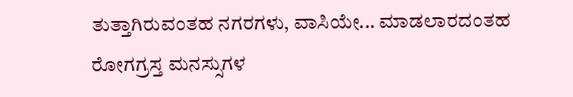ತುತ್ತಾಗಿರುವಂತಹ ನಗರಗಳು, ವಾಸಿಯೇ... ಮಾಡಲಾರದಂತಹ ರೋಗಗ್ರಸ್ತ ಮನಸ್ಸುಗಳ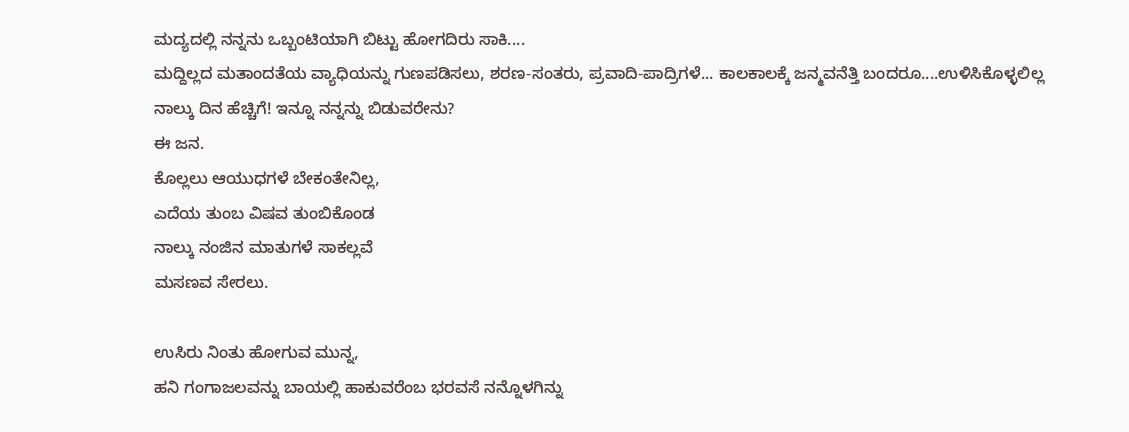ಮದ್ಯದಲ್ಲಿ ನನ್ನನು ಒಬ್ಬಂಟಿಯಾಗಿ ಬಿಟ್ಟು ಹೋಗದಿರು ಸಾಕಿ....
ಮದ್ದಿಲ್ಲದ ಮತಾಂದತೆಯ ವ್ಯಾಧಿಯನ್ನು ಗುಣಪಡಿಸಲು, ಶರಣ-ಸಂತರು, ಪ್ರವಾದಿ-ಪಾದ್ರಿಗಳೆ... ಕಾಲಕಾಲಕ್ಕೆ ಜನ್ಮವನೆತ್ತಿ ಬಂದರೂ....ಉಳಿಸಿಕೊಳ್ಳಲಿಲ್ಲ ನಾಲ್ಕು ದಿನ ಹೆಚ್ಚಿಗೆ! ಇನ್ನೂ ನನ್ನನ್ನು ಬಿಡುವರೇನು?
ಈ ಜನ.
ಕೊಲ್ಲಲು ಆಯುಧಗಳೆ ಬೇಕಂತೇನಿಲ್ಲ,
ಎದೆಯ ತುಂಬ ವಿಷವ ತುಂಬಿಕೊಂಡ
ನಾಲ್ಕು ನಂಜಿನ ಮಾತುಗಳೆ ಸಾಕಲ್ಲವೆ
ಮಸಣವ ಸೇರಲು.

ಉಸಿರು ನಿಂತು ಹೋಗುವ ಮುನ್ನ,
ಹನಿ ಗಂಗಾಜಲವನ್ನು ಬಾಯಲ್ಲಿ ಹಾಕುವರೆಂಬ ಭರವಸೆ ನನ್ನೊಳಗಿನ್ನು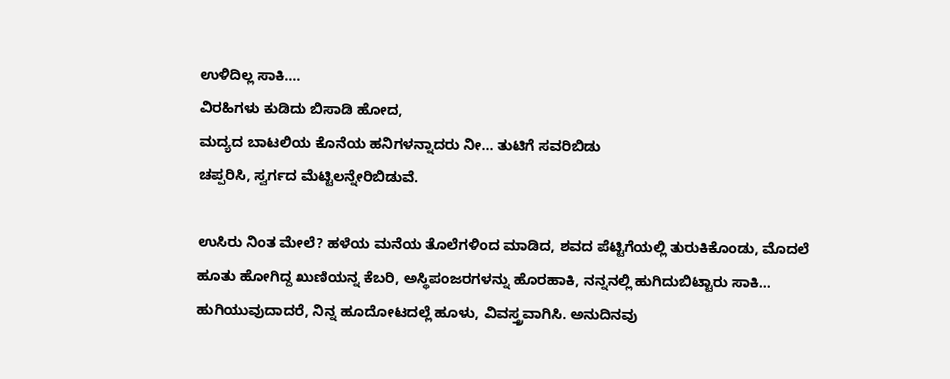ಉಳಿದಿಲ್ಲ ಸಾಕಿ....
ವಿರಹಿಗಳು ಕುಡಿದು ಬಿಸಾಡಿ ಹೋದ,
ಮದ್ಯದ ಬಾಟಲಿಯ ಕೊನೆಯ ಹನಿಗಳನ್ನಾದರು ನೀ... ತುಟಿಗೆ ಸವರಿಬಿಡು
ಚಪ್ಪರಿಸಿ, ಸ್ವರ್ಗದ ಮೆಟ್ಟಿಲನ್ನೇರಿಬಿಡುವೆ.

ಉಸಿರು ನಿಂತ ಮೇಲೆ? ಹಳೆಯ ಮನೆಯ ತೊಲೆಗಳಿಂದ ಮಾಡಿದ, ಶವದ ಪೆಟ್ಟಿಗೆಯಲ್ಲಿ ತುರುಕಿಕೊಂಡು, ಮೊದಲೆ ಹೂತು ಹೋಗಿದ್ದ ಖುಣಿಯನ್ನ ಕೆಬರಿ, ಅಸ್ಥಿಪಂಜರಗಳನ್ನು ಹೊರಹಾಕಿ, ನನ್ನನಲ್ಲಿ ಹುಗಿದುಬಿಟ್ಟಾರು ಸಾಕಿ...
ಹುಗಿಯುವುದಾದರೆ, ನಿನ್ನ ಹೂದೋಟದಲ್ಲೆ ಹೂಳು, ವಿವಸ್ತ್ರವಾಗಿಸಿ. ಅನುದಿನವು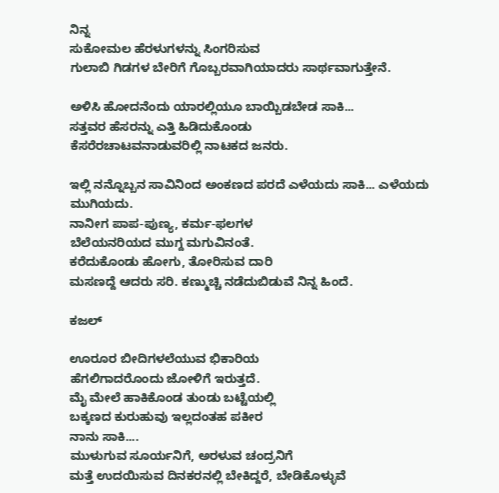ನಿನ್ನ
ಸುಕೋಮಲ ಹೆರಳುಗಳನ್ನು ಸಿಂಗರಿಸುವ
ಗುಲಾಬಿ ಗಿಡಗಳ ಬೇರಿಗೆ ಗೊಬ್ಬರವಾಗಿಯಾದರು ಸಾರ್ಥವಾಗುತ್ತೇನೆ.

ಅಳಿಸಿ ಹೋದನೆಂದು ಯಾರಲ್ಲಿಯೂ ಬಾಯ್ಬಿಡಬೇಡ ಸಾಕಿ...
ಸತ್ತವರ ಹೆಸರನ್ನು ಎತ್ತಿ ಹಿಡಿದುಕೊಂಡು
ಕೆಸರೆರಚಾಟವನಾಡುವರಿಲ್ಲಿ ನಾಟಕದ ಜನರು.

ಇಲ್ಲಿ ನನ್ನೊಬ್ಬನ ಸಾವಿನಿಂದ ಅಂಕಣದ ಪರದೆ ಎಳೆಯದು ಸಾಕಿ... ಎಳೆಯದು
ಮುಗಿಯದು.
ನಾನೀಗ ಪಾಪ-ಪುಣ್ಯ, ಕರ್ಮ-ಫಲಗಳ
ಬೆಲೆಯನರಿಯದ ಮುಗ್ದ ಮಗುವಿನಂತೆ.
ಕರೆದುಕೊಂಡು ಹೋಗು, ತೋರಿಸುವ ದಾರಿ
ಮಸಣದ್ದೆ ಆದರು ಸರಿ. ಕಣ್ಮುಚ್ಚಿ ನಡೆದುಬಿಡುವೆ ನಿನ್ನ ಹಿಂದೆ.

ಕಜಲ್

ಊರೂರ ಬೀದಿಗಳಲೆಯುವ ಭಿಕಾರಿಯ
ಹೆಗಲಿಗಾದರೊಂದು ಜೋಳಿಗೆ ಇರುತ್ತದೆ.
ಮೈ ಮೇಲೆ ಹಾಕಿಕೊಂಡ ತುಂಡು ಬಟ್ಟೆಯಲ್ಲಿ
ಬಕ್ಕಣದ ಕುರುಹುವು ಇಲ್ಲದಂತಹ ಪಕೀರ
ನಾನು ಸಾಕಿ....
ಮುಳುಗುವ ಸೂರ್ಯನಿಗೆ, ಅರಳುವ ಚಂದ್ರನಿಗೆ
ಮತ್ತೆ ಉದಯಿಸುವ ದಿನಕರನಲ್ಲಿ ಬೇಕಿದ್ದರೆ, ಬೇಡಿಕೊಳ್ಳುವೆ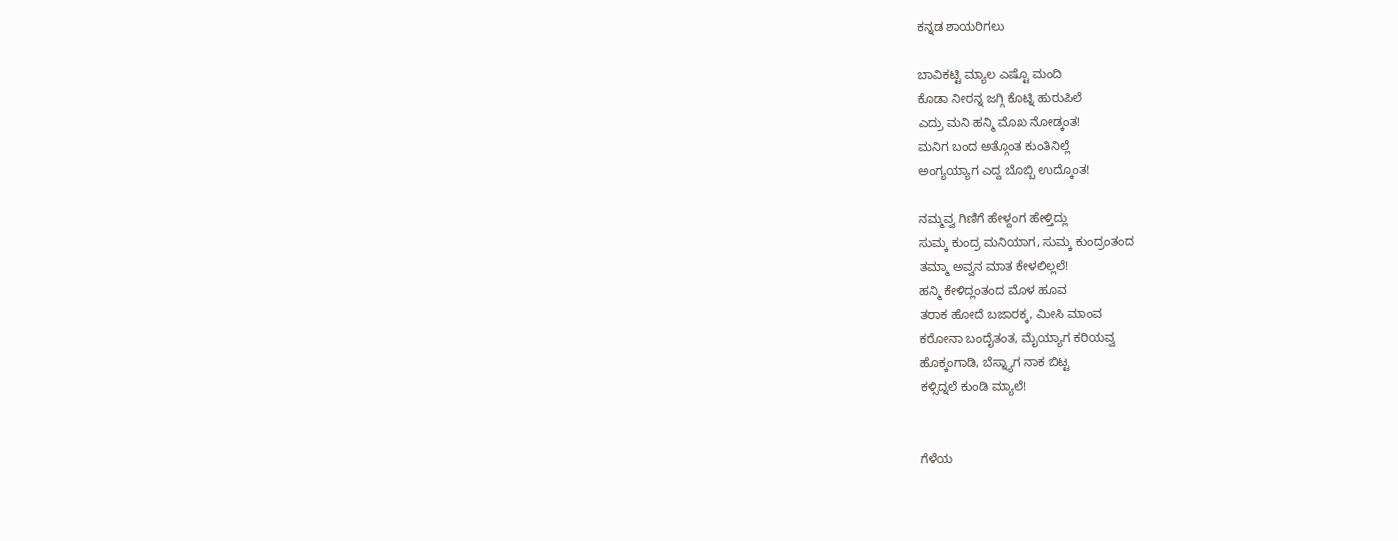ಕನ್ನಡ ಶಾಯರಿಗಲು

ಬಾವಿಕಟ್ಟಿ ಮ್ಯಾಲ ಎಷ್ಟೊ ಮಂದಿ
ಕೊಡಾ ನೀರನ್ನ ಜಗ್ಗಿ ಕೊಟ್ನಿ ಹುರುಪಿಲೆ
ಎದ್ರು ಮನಿ ಹನ್ಮಿ ಮೊಖ ನೋಡ್ಕಂತ!
ಮನಿಗ ಬಂದ ಅತ್ಗೊಂತ ಕುಂತಿನಿಲ್ಲೆ
ಅಂಗ್ಯಯ್ಯಾಗ ಎದ್ದ ಬೊಬ್ಬಿ ಉದ್ಕೊಂತ!

ನಮ್ಮವ್ವ ಗಿಣಿಗೆ ಹೇಳ್ದಂಗ ಹೇಳ್ತಿದ್ಲು
ಸುಮ್ಕ ಕುಂದ್ರ ಮನಿಯಾಗ, ಸುಮ್ಕ ಕುಂದ್ರಂತಂದ
ತಮ್ಮಾ ಅವ್ವನ ಮಾತ ಕೇಳಲಿಲ್ಲಲೆ!
ಹನ್ಮಿ ಕೇಳಿದ್ಲಂತಂದ ಮೊಳ ಹೂವ
ತರಾಕ ಹೋದೆ ಬಜಾರಕ್ಕ, ಮೀಸಿ ಮಾಂವ
ಕರೋನಾ ಬಂದೈತಂತ, ಮೈಯ್ಯಾಗ ಕರಿಯವ್ವ
ಹೊಕ್ಕಂಗಾಡಿ, ಬೆಸ್ನ್ಯಾಗ ನಾಕ ಬಿಟ್ಟ
ಕಳ್ಸಿದ್ನಲೆ ಕುಂಡಿ ಮ್ಯಾಲೆ!


ಗೆಳೆಯ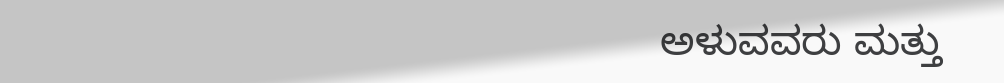ಅಳುವವರು ಮತ್ತು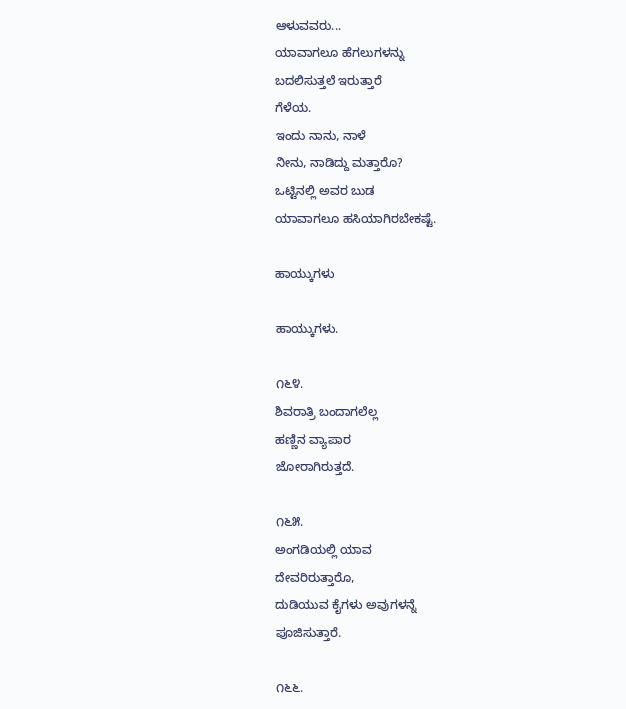ಆಳುವವರು...
ಯಾವಾಗಲೂ ಹೆಗಲುಗಳನ್ನು
ಬದಲಿಸುತ್ತಲೆ ಇರುತ್ತಾರೆ
ಗೆಳೆಯ.
ಇಂದು ನಾನು, ನಾಳೆ
ನೀನು, ನಾಡಿದ್ದು ಮತ್ತಾರೊ?
ಒಟ್ಟಿನಲ್ಲಿ ಅವರ ಬುಡ
ಯಾವಾಗಲೂ ಹಸಿಯಾಗಿರಬೇಕಷ್ಟೆ.

ಹಾಯ್ಕುಗಳು

ಹಾಯ್ಕುಗಳು.

೧೬೪.
ಶಿವರಾತ್ರಿ ಬಂದಾಗಲೆಲ್ಲ
ಹಣ್ಣಿನ ವ್ಯಾಪಾರ
ಜೋರಾಗಿರುತ್ತದೆ.

೧೬೫.
ಅಂಗಡಿಯಲ್ಲಿ ಯಾವ
ದೇವರಿರುತ್ತಾರೊ,
ದುಡಿಯುವ ಕೈಗಳು ಅವುಗಳನ್ನೆ
ಪೂಜಿಸುತ್ತಾರೆ.

೧೬೬.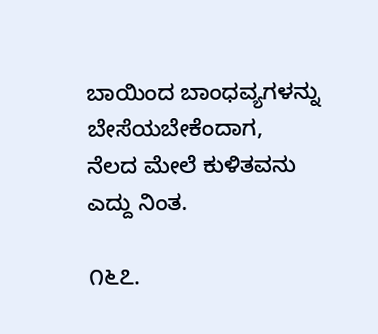ಬಾಯಿಂದ ಬಾಂಧವ್ಯಗಳನ್ನು
ಬೇಸೆಯಬೇಕೆಂದಾಗ,
ನೆಲದ ಮೇಲೆ ಕುಳಿತವನು
ಎದ್ದು ನಿಂತ.

೧೬೭.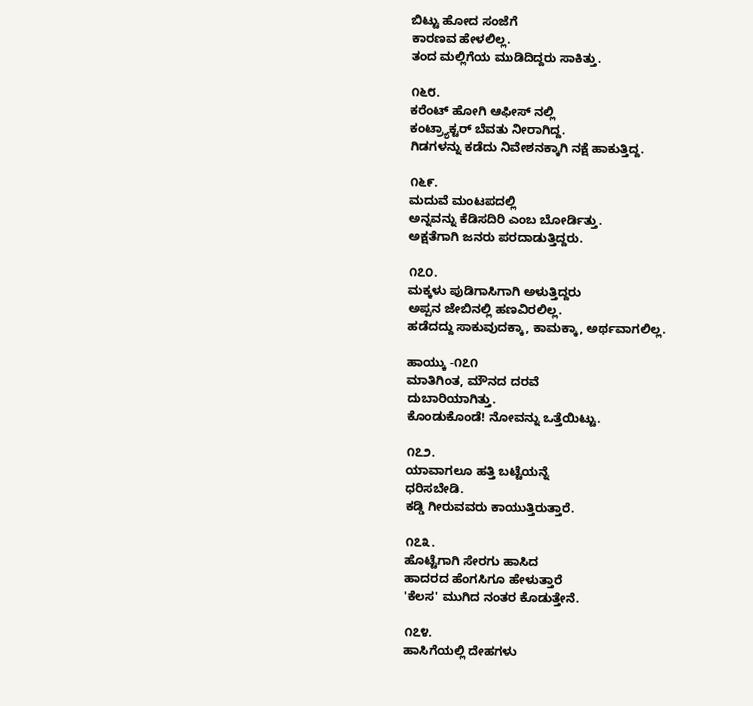ಬಿಟ್ಟು ಹೋದ ಸಂಜೆಗೆ
ಕಾರಣವ ಹೇಳಲಿಲ್ಲ.
ತಂದ ಮಲ್ಲಿಗೆಯ ಮುಡಿದಿದ್ದರು ಸಾಕಿತ್ತು.

೧೬೮.
ಕರೆಂಟ್ ಹೋಗಿ ಆಫೀಸ್ ನಲ್ಲಿ
ಕಂಟ್ರ್ಯಾಕ್ಟರ್ ಬೆವತು ನೀರಾಗಿದ್ದ.
ಗಿಡಗಳನ್ನು ಕಡೆದು ನಿವೇಶನಕ್ಕಾಗಿ ನಕ್ಷೆ ಹಾಕುತ್ತಿದ್ದ.

೧೬೯.
ಮದುವೆ ಮಂಟಪದಲ್ಲಿ
ಅನ್ನವನ್ನು ಕೆಡಿಸದಿರಿ ಎಂಬ ಬೋರ್ಡಿತ್ತು.
ಅಕ್ಷತೆಗಾಗಿ ಜನರು ಪರದಾಡುತ್ತಿದ್ದರು.

೧೭೦.
ಮಕ್ಕಳು ಪುಡಿಗಾಸಿಗಾಗಿ ಅಳುತ್ತಿದ್ದರು
ಅಪ್ಪನ ಜೇಬಿನಲ್ಲಿ ಹಣವಿರಲಿಲ್ಲ.
ಹಡೆದದ್ದು ಸಾಕುವುದಕ್ಕಾ, ಕಾಮಕ್ಕಾ, ಅರ್ಥವಾಗಲಿಲ್ಲ.

ಹಾಯ್ಕು -೧೭೧
ಮಾತಿಗಿಂತ, ಮೌನದ ದರವೆ
ದುಬಾರಿಯಾಗಿತ್ತು.
ಕೊಂಡುಕೊಂಡೆ! ನೋವನ್ನು ಒತ್ತೆಯಿಟ್ಟು.

೧೭೨.
ಯಾವಾಗಲೂ ಹತ್ತಿ ಬಟ್ಟೆಯನ್ನೆ
ಧರಿಸಬೇಡಿ.
ಕಡ್ಡಿ ಗೀರುವವರು ಕಾಯುತ್ತಿರುತ್ತಾರೆ.

೧೭೩.
ಹೊಟ್ಟೆಗಾಗಿ ಸೇರಗು ಹಾಸಿದ
ಹಾದರದ ಹೆಂಗಸಿಗೂ ಹೇಳುತ್ತಾರೆ
'ಕೆಲಸ' ಮುಗಿದ ನಂತರ ಕೊಡುತ್ತೇನೆ.

೧೭೪.
ಹಾಸಿಗೆಯಲ್ಲಿ ದೇಹಗಳು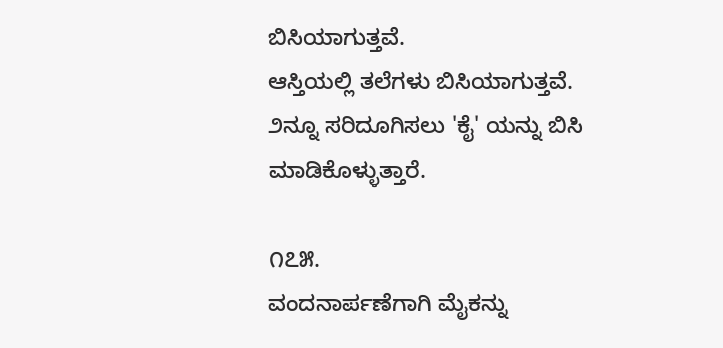ಬಿಸಿಯಾಗುತ್ತವೆ.
ಆಸ್ತಿಯಲ್ಲಿ ತಲೆಗಳು ಬಿಸಿಯಾಗುತ್ತವೆ.
೨ನ್ನೂ ಸರಿದೂಗಿಸಲು 'ಕೈ' ಯನ್ನು ಬಿಸಿ
ಮಾಡಿಕೊಳ್ಳುತ್ತಾರೆ.

೧೭೫.
ವಂದನಾರ್ಪಣೆಗಾಗಿ ಮೈಕನ್ನು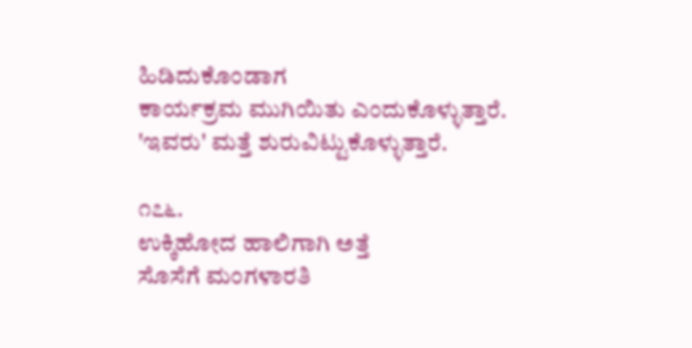ಹಿಡಿದುಕೊಂಡಾಗ
ಕಾರ್ಯಕ್ರಮ ಮುಗಿಯಿತು ಎಂದುಕೊಳ್ಳುತ್ತಾರೆ.
'ಇವರು' ಮತ್ತೆ ಶುರುವಿಟ್ಟುಕೊಳ್ಳುತ್ತಾರೆ.

೧೭೬.
ಉಕ್ಕಿಹೋದ ಹಾಲಿಗಾಗಿ ಅತ್ತೆ
ಸೊಸೆಗೆ ಮಂಗಳಾರತಿ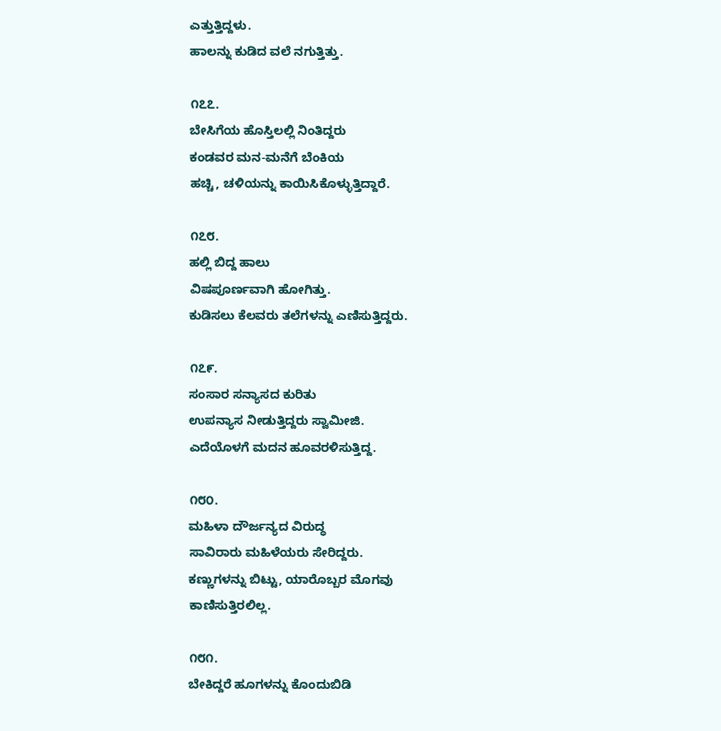ಎತ್ತುತ್ತಿದ್ದಳು.
ಹಾಲನ್ನು ಕುಡಿದ ವಲೆ ನಗುತ್ತಿತ್ತು.

೧೭೭.
ಬೇಸಿಗೆಯ ಹೊಸ್ತಿಲಲ್ಲಿ ನಿಂತಿದ್ದರು
ಕಂಡವರ ಮನ-ಮನೆಗೆ ಬೆಂಕಿಯ
ಹಚ್ಚಿ, ಚಳಿಯನ್ನು ಕಾಯಿಸಿಕೊಳ್ಳುತ್ತಿದ್ದಾರೆ.

೧೭೮.
ಹಲ್ಲಿ ಬಿದ್ದ ಹಾಲು
ವಿಷಪೂರ್ಣವಾಗಿ ಹೋಗಿತ್ತು.
ಕುಡಿಸಲು ಕೆಲವರು ತಲೆಗಳನ್ನು ಎಣಿಸುತ್ತಿದ್ದರು.

೧೭೯.
ಸಂಸಾರ ಸನ್ಯಾಸದ ಕುರಿತು
ಉಪನ್ಯಾಸ ನೀಡುತ್ತಿದ್ದರು ಸ್ವಾಮೀಜಿ.
ಎದೆಯೊಳಗೆ ಮದನ ಹೂವರಳಿಸುತ್ತಿದ್ದ‌.

೧೮೦.
ಮಹಿಳಾ ದೌರ್ಜನ್ಯದ ವಿರುದ್ಧ
ಸಾವಿರಾರು ಮಹಿಳೆಯರು ಸೇರಿದ್ದರು.
ಕಣ್ಣುಗಳನ್ನು ಬಿಟ್ಟು, ಯಾರೊಬ್ಬರ ಮೊಗವು
ಕಾಣಿಸುತ್ತಿರಲಿಲ್ಲ.

೧೮೧.
ಬೇಕಿದ್ದರೆ ಹೂಗಳನ್ನು ಕೊಂದುಬಿಡಿ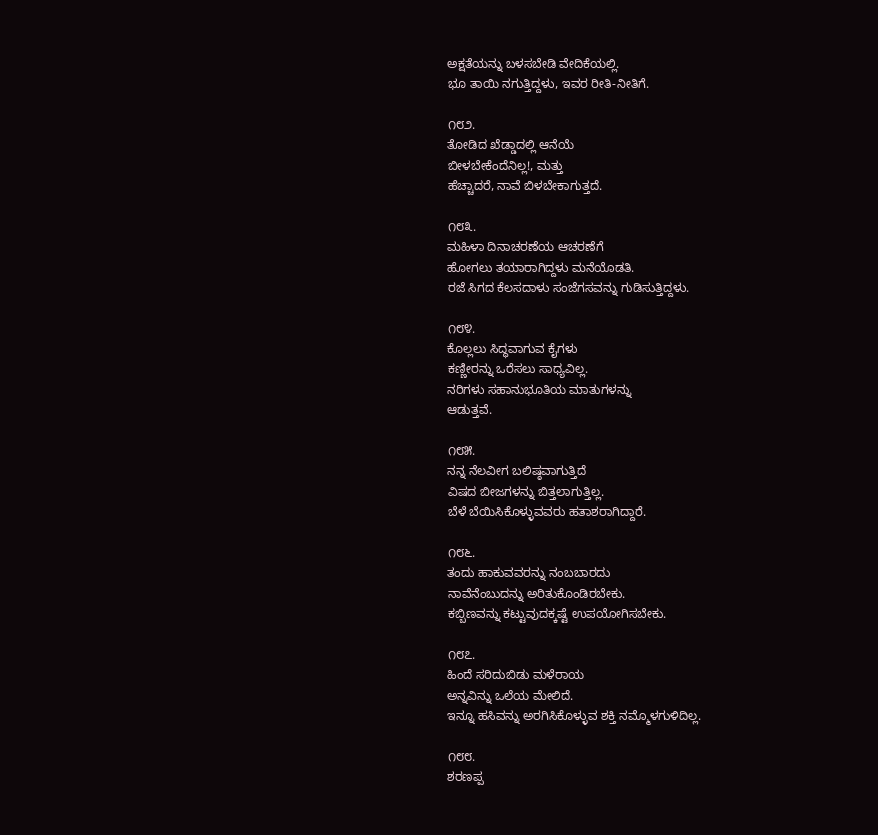ಅಕ್ಷತೆಯನ್ನು ಬಳಸಬೇಡಿ ವೇದಿಕೆಯಲ್ಲಿ.
ಭೂ ತಾಯಿ ನಗುತ್ತಿದ್ದಳು, ಇವರ ರೀತಿ-ನೀತಿಗೆ.

೧೮೨.
ತೋಡಿದ ಖೆಡ್ಡಾದಲ್ಲಿ ಆನೆಯೆ
ಬೀಳಬೇಕೆಂದೆನಿಲ್ಲ!, ಮತ್ತು
ಹೆಚ್ಚಾದರೆ, ನಾವೆ ಬಿಳಬೇಕಾಗುತ್ತದೆ.

೧೮೩.
ಮಹಿಳಾ ದಿನಾಚರಣೆಯ ಆಚರಣೆಗೆ
ಹೋಗಲು ತಯಾರಾಗಿದ್ದಳು ಮನೆಯೊಡತಿ.
ರಜೆ ಸಿಗದ ಕೆಲಸದಾಳು ಸಂಜೆಗಸವನ್ನು ಗುಡಿಸುತ್ತಿದ್ದಳು.

೧೮೪.
ಕೊಲ್ಲಲು ಸಿದ್ಧವಾಗುವ ಕೈಗಳು
ಕಣ್ಣೀರನ್ನು ಒರೆಸಲು ಸಾಧ್ಯವಿಲ್ಲ.
ನರಿಗಳು ಸಹಾನುಭೂತಿಯ ಮಾತುಗಳನ್ನು
ಆಡುತ್ತವೆ.

೧೮೫.
ನನ್ನ ನೆಲವೀಗ ಬಲಿಷ್ಠವಾಗುತ್ತಿದೆ
ವಿಷದ ಬೀಜಗಳನ್ನು ಬಿತ್ತಲಾಗುತ್ತಿಲ್ಲ.
ಬೆಳೆ ಬೆಯಿಸಿಕೊಳ್ಳುವವರು ಹತಾಶರಾಗಿದ್ದಾರೆ.

೧೮೬.
ತಂದು ಹಾಕುವವರನ್ನು ನಂಬಬಾರದು
ನಾವೆನೆಂಬುದನ್ನು ಅರಿತುಕೊಂಡಿರಬೇಕು.
ಕಬ್ಬಿಣವನ್ನು ಕಟ್ಟುವುದಕ್ಕಷ್ಟೆ ಉಪಯೋಗಿಸಬೇಕು.

೧೮೭.
ಹಿಂದೆ ಸರಿದುಬಿಡು ಮಳೆರಾಯ
ಅನ್ನವಿನ್ನು ಒಲೆಯ ಮೇಲಿದೆ.
ಇನ್ನೂ ಹಸಿವನ್ನು ಅರಗಿಸಿಕೊಳ್ಳುವ ಶಕ್ತಿ ನಮ್ಮೊಳಗುಳಿದಿಲ್ಲ.

೧೮೮.
ಶರಣಪ್ಪ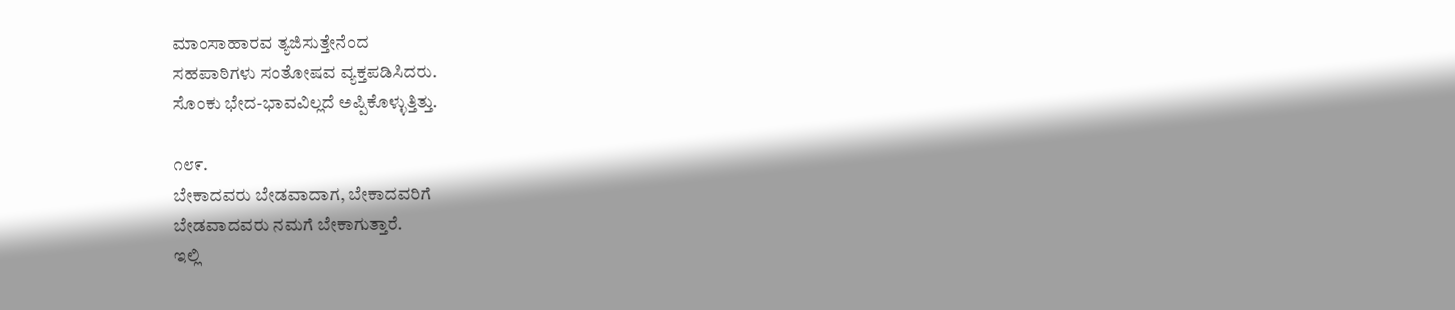ಮಾಂಸಾಹಾರವ ತ್ಯಜಿಸುತ್ತೇನೆಂದ
ಸಹಪಾಠಿಗಳು ಸಂತೋಷವ ವ್ಯಕ್ತಪಡಿಸಿದರು.
ಸೊಂಕು ಭೇದ-ಭಾವವಿಲ್ಲದೆ ಅಪ್ಪಿಕೊಳ್ಳುತ್ತಿತ್ತು.

೧೮೯.
ಬೇಕಾದವರು ಬೇಡವಾದಾಗ, ಬೇಕಾದವರಿಗೆ
ಬೇಡವಾದವರು ನಮಗೆ ಬೇಕಾಗುತ್ತಾರೆ.
ಇಲ್ಲಿ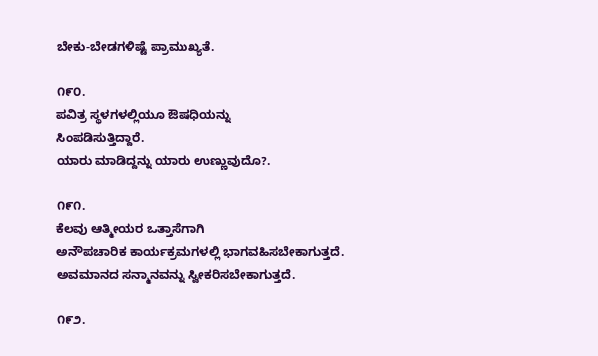ಬೇಕು-ಬೇಡಗಳಿಷ್ಟೆ ಪ್ರಾಮುಖ್ಯತೆ.

೧೯೦.
ಪವಿತ್ರ ಸ್ಥಳಗಳಲ್ಲಿಯೂ ಔಷಧಿಯನ್ನು
ಸಿಂಪಡಿಸುತ್ತಿದ್ದಾರೆ.
ಯಾರು ಮಾಡಿದ್ದನ್ನು ಯಾರು ಉಣ್ಣುವುದೊ?.

೧೯೧.
ಕೆಲವು ಆತ್ಮೀಯರ ಒತ್ತಾಸೆಗಾಗಿ
ಅನೌಪಚಾರಿಕ ಕಾರ್ಯಕ್ರಮಗಳಲ್ಲಿ ಭಾಗವಹಿಸಬೇಕಾಗುತ್ತದೆ.
ಅವಮಾನದ ಸನ್ಮಾನವನ್ನು ಸ್ವೀಕರಿಸಬೇಕಾಗುತ್ತದೆ.

೧೯೨.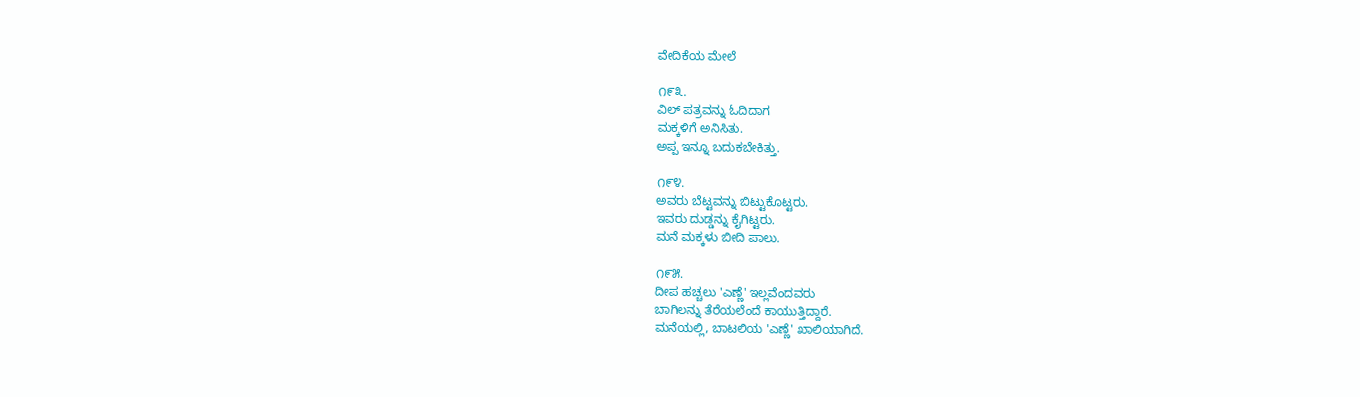ವೇದಿಕೆಯ ಮೇಲೆ

೧೯೩.
ವಿಲ್ ಪತ್ರವನ್ನು ಓದಿದಾಗ
ಮಕ್ಕಳಿಗೆ ಅನಿಸಿತು.
ಅಪ್ಪ ಇನ್ನೂ ಬದುಕಬೇಕಿತ್ತು.

೧೯೪.
ಅವರು ಬೆಟ್ಟವನ್ನು ಬಿಟ್ಟುಕೊಟ್ಟರು.
ಇವರು ದುಡ್ಡನ್ನು ಕೈಗಿಟ್ಟರು.
ಮನೆ‌ ಮಕ್ಕಳು ಬೀದಿ ಪಾಲು.

೧೯೫.
ದೀಪ ಹಚ್ಚಲು 'ಎಣ್ಣೆ' ಇಲ್ಲವೆಂದವರು
ಬಾಗಿಲನ್ನು ತೆರೆಯಲೆಂದೆ ಕಾಯುತ್ತಿದ್ದಾರೆ.
ಮನೆಯಲ್ಲಿ, ಬಾಟಲಿಯ 'ಎಣ್ಣೆ' ಖಾಲಿಯಾಗಿದೆ.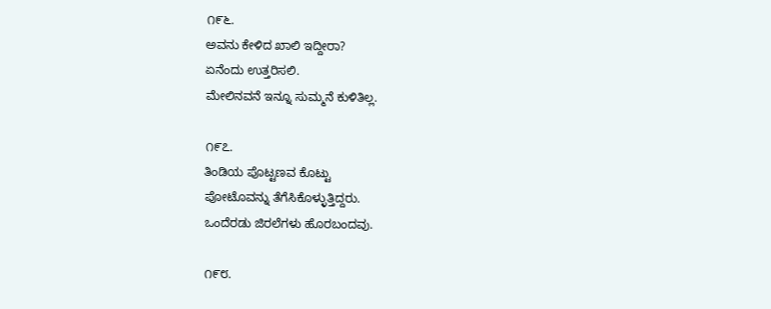೧೯೬.
ಅವನು ಕೇಳಿದ ಖಾಲಿ ಇದ್ದೀರಾ?
ಏನೆಂದು ಉತ್ತರಿಸಲಿ.
ಮೇಲಿನವನೆ ಇನ್ನೂ ಸುಮ್ಮನೆ ಕುಳಿತಿಲ್ಲ.

೧೯೭.
ತಿಂಡಿಯ ಪೊಟ್ಟಣವ ಕೊಟ್ಟು
ಪೋಟೊವನ್ನು ತೆಗೆಸಿಕೊಳ್ಳುತ್ತಿದ್ದರು.
ಒಂದೆರಡು ಜಿರಲೆಗಳು ಹೊರಬಂದವು.

೧೯೮.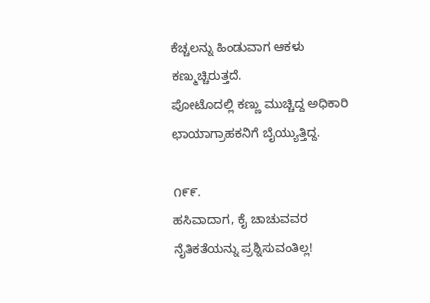ಕೆಚ್ಚಲನ್ನು ಹಿಂಡುವಾಗ ಆಕಳು ಕಣ್ಮುಚ್ಚಿರುತ್ತದೆ.
ಪೋಟೊದಲ್ಲಿ ಕಣ್ಣು ಮುಚ್ಚಿದ್ದ ಅಧಿಕಾರಿ
ಛಾಯಾಗ್ರಾಹಕನಿಗೆ ಬೈಯ್ಯುತ್ತಿದ್ದ.

೧೯೯.
ಹಸಿವಾದಾಗ, ಕೈ ಚಾಚುವವರ
ನೈತಿಕತೆಯನ್ನು ಪ್ರಶ್ನಿಸುವಂತಿಲ್ಲ!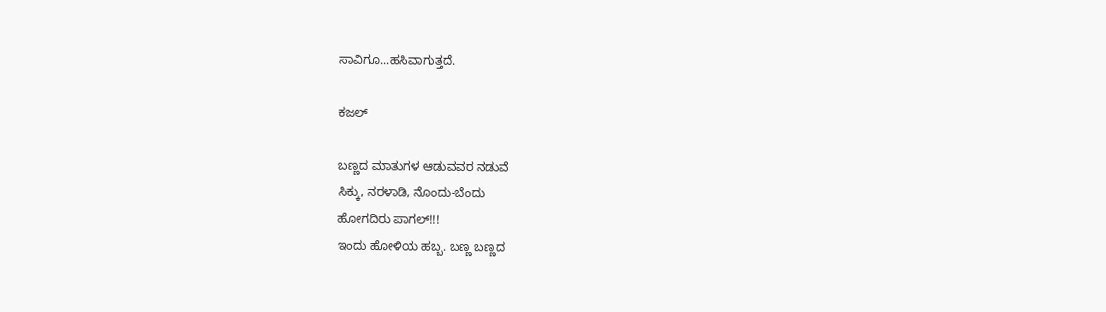ಸಾವಿಗೂ...ಹಸಿವಾಗುತ್ತದೆ.

ಕಜಲ್

ಬಣ್ಣದ ಮಾತುಗಳ ಆಡುವವರ ನಡುವೆ
ಸಿಕ್ಕು, ನರಳಾಡಿ, ನೊಂದು-ಬೆಂದು
ಹೋಗದಿರು ಪಾಗಲ್!!!
ಇಂದು ಹೋಳಿಯ ಹಬ್ಬ. ಬಣ್ಣ ಬಣ್ಣದ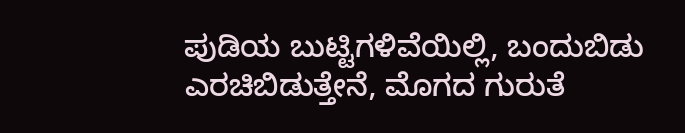ಪುಡಿಯ ಬುಟ್ಟಿಗಳಿವೆಯಿಲ್ಲಿ, ಬಂದುಬಿಡು
ಎರಚಿಬಿಡುತ್ತೇನೆ, ಮೊಗದ ಗುರುತೆ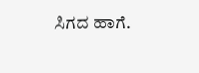ಸಿಗದ ಹಾಗೆ.